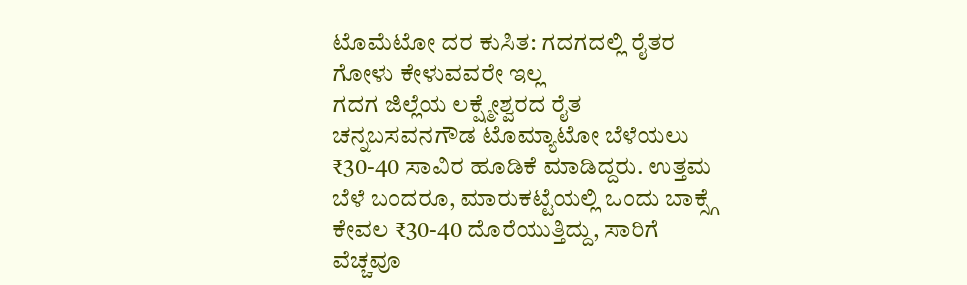ಟೊಮೆಟೋ ದರ ಕುಸಿತ: ಗದಗದಲ್ಲಿ ರೈತರ ಗೋಳು ಕೇಳುವವರೇ ಇಲ್ಲ
ಗದಗ ಜಿಲ್ಲೆಯ ಲಕ್ಷ್ಮೇಶ್ವರದ ರೈತ ಚನ್ನಬಸವನಗೌಡ ಟೊಮ್ಯಾಟೋ ಬೆಳೆಯಲು ₹30-40 ಸಾವಿರ ಹೂಡಿಕೆ ಮಾಡಿದ್ದರು. ಉತ್ತಮ ಬೆಳೆ ಬಂದರೂ, ಮಾರುಕಟ್ಟೆಯಲ್ಲಿ ಒಂದು ಬಾಕ್ಸ್ಗೆ ಕೇವಲ ₹30-40 ದೊರೆಯುತ್ತಿದ್ದು, ಸಾರಿಗೆ ವೆಚ್ಚವೂ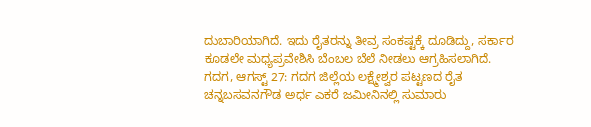ದುಬಾರಿಯಾಗಿದೆ. ಇದು ರೈತರನ್ನು ತೀವ್ರ ಸಂಕಷ್ಟಕ್ಕೆ ದೂಡಿದ್ದು, ಸರ್ಕಾರ ಕೂಡಲೇ ಮಧ್ಯಪ್ರವೇಶಿಸಿ ಬೆಂಬಲ ಬೆಲೆ ನೀಡಲು ಆಗ್ರಹಿಸಲಾಗಿದೆ.
ಗದಗ, ಆಗಸ್ಟ್ 27: ಗದಗ ಜಿಲ್ಲೆಯ ಲಕ್ಷ್ಮೇಶ್ವರ ಪಟ್ಟಣದ ರೈತ ಚನ್ನಬಸವನಗೌಡ ಅರ್ಧ ಎಕರೆ ಜಮೀನಿನಲ್ಲಿ ಸುಮಾರು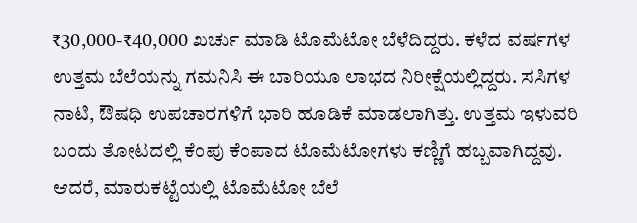₹30,000-₹40,000 ಖರ್ಚು ಮಾಡಿ ಟೊಮೆಟೋ ಬೆಳೆದಿದ್ದರು. ಕಳೆದ ವರ್ಷಗಳ ಉತ್ತಮ ಬೆಲೆಯನ್ನು ಗಮನಿಸಿ ಈ ಬಾರಿಯೂ ಲಾಭದ ನಿರೀಕ್ಷೆಯಲ್ಲಿದ್ದರು. ಸಸಿಗಳ ನಾಟಿ, ಔಷಧಿ ಉಪಚಾರಗಳಿಗೆ ಭಾರಿ ಹೂಡಿಕೆ ಮಾಡಲಾಗಿತ್ತು. ಉತ್ತಮ ಇಳುವರಿ ಬಂದು ತೋಟದಲ್ಲಿ ಕೆಂಪು ಕೆಂಪಾದ ಟೊಮೆಟೋಗಳು ಕಣ್ಣಿಗೆ ಹಬ್ಬವಾಗಿದ್ದವು. ಆದರೆ, ಮಾರುಕಟ್ಟೆಯಲ್ಲಿ ಟೊಮೆಟೋ ಬೆಲೆ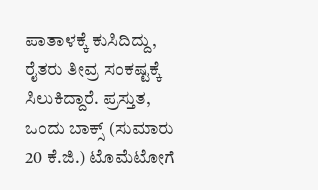ಪಾತಾಳಕ್ಕೆ ಕುಸಿದಿದ್ದು, ರೈತರು ತೀವ್ರ ಸಂಕಷ್ಟಕ್ಕೆ ಸಿಲುಕಿದ್ದಾರೆ. ಪ್ರಸ್ತುತ, ಒಂದು ಬಾಕ್ಸ್ (ಸುಮಾರು 20 ಕೆ.ಜಿ.) ಟೊಮೆಟೋಗೆ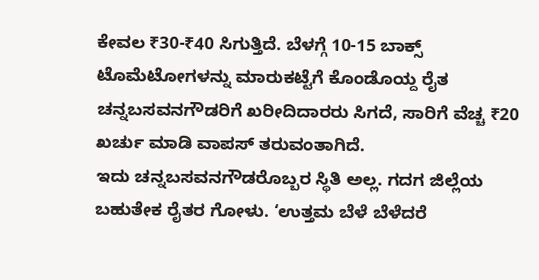ಕೇವಲ ₹30-₹40 ಸಿಗುತ್ತಿದೆ. ಬೆಳಗ್ಗೆ 10-15 ಬಾಕ್ಸ್ ಟೊಮೆಟೋಗಳನ್ನು ಮಾರುಕಟ್ಟೆಗೆ ಕೊಂಡೊಯ್ದ ರೈತ ಚನ್ನಬಸವನಗೌಡರಿಗೆ ಖರೀದಿದಾರರು ಸಿಗದೆ, ಸಾರಿಗೆ ವೆಚ್ಚ ₹20 ಖರ್ಚು ಮಾಡಿ ವಾಪಸ್ ತರುವಂತಾಗಿದೆ.
ಇದು ಚನ್ನಬಸವನಗೌಡರೊಬ್ಬರ ಸ್ಥಿತಿ ಅಲ್ಲ. ಗದಗ ಜಿಲ್ಲೆಯ ಬಹುತೇಕ ರೈತರ ಗೋಳು. ‘ಉತ್ತಮ ಬೆಳೆ ಬೆಳೆದರೆ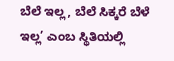ಬೆಲೆ ಇಲ್ಲ, ಬೆಲೆ ಸಿಕ್ಕರೆ ಬೆಳೆ ಇಲ್ಲ’ ಎಂಬ ಸ್ಥಿತಿಯಲ್ಲಿ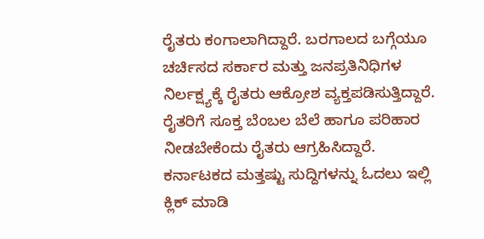ರೈತರು ಕಂಗಾಲಾಗಿದ್ದಾರೆ. ಬರಗಾಲದ ಬಗ್ಗೆಯೂ ಚರ್ಚಿಸದ ಸರ್ಕಾರ ಮತ್ತು ಜನಪ್ರತಿನಿಧಿಗಳ ನಿರ್ಲಕ್ಷ್ಯಕ್ಕೆ ರೈತರು ಆಕ್ರೋಶ ವ್ಯಕ್ತಪಡಿಸುತ್ತಿದ್ದಾರೆ. ರೈತರಿಗೆ ಸೂಕ್ತ ಬೆಂಬಲ ಬೆಲೆ ಹಾಗೂ ಪರಿಹಾರ ನೀಡಬೇಕೆಂದು ರೈತರು ಆಗ್ರಹಿಸಿದ್ದಾರೆ.
ಕರ್ನಾಟಕದ ಮತ್ತಷ್ಟು ಸುದ್ದಿಗಳನ್ನು ಓದಲು ಇಲ್ಲಿ ಕ್ಲಿಕ್ ಮಾಡಿ